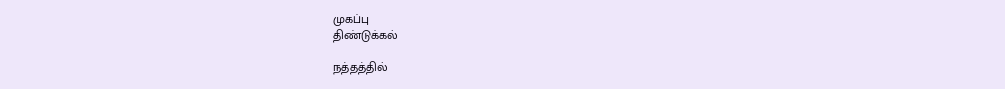முகப்பு
திண்டுக்கல்

நத்தத்தில்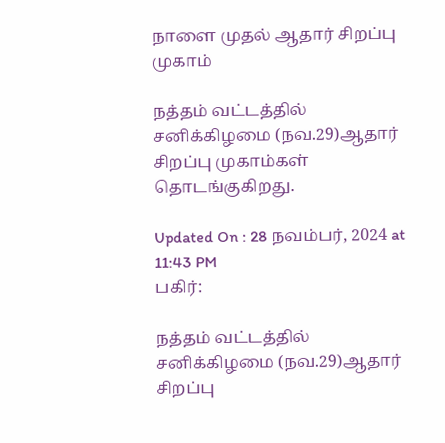நாளை முதல் ஆதார் சிறப்பு முகாம்

நத்தம் வட்டத்தில் சனிக்கிழமை (நவ.29)ஆதார் சிறப்பு முகாம்கள் தொடங்குகிறது.

Updated On : 28 நவம்பர், 2024 at 11:43 PM
பகிர்:

நத்தம் வட்டத்தில் சனிக்கிழமை (நவ.29)ஆதார் சிறப்பு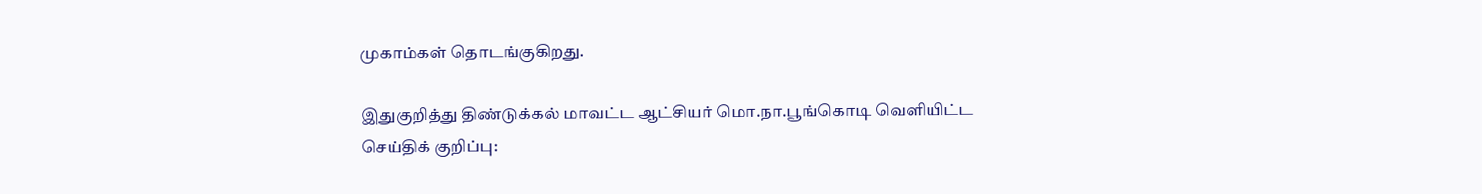முகாம்கள் தொடங்குகிறது.

இதுகுறித்து திண்டுக்கல் மாவட்ட ஆட்சியர் மொ.நா.பூங்கொடி வெளியிட்ட செய்திக் குறிப்பு: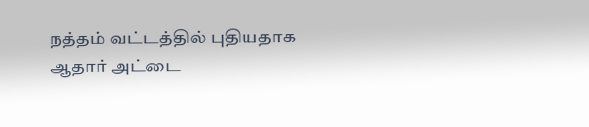நத்தம் வட்டத்தில் புதியதாக ஆதார் அட்டை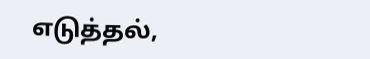எடுத்தல்,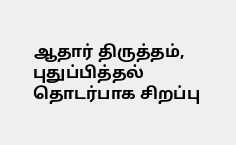ஆதார் திருத்தம், புதுப்பித்தல் தொடர்பாக சிறப்பு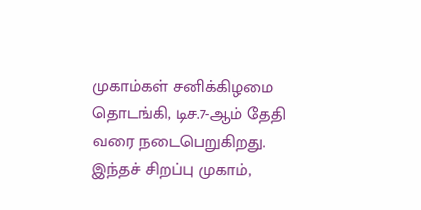முகாம்கள் சனிக்கிழமை தொடங்கி, டிச.7-ஆம் தேதி வரை நடைபெறுகிறது. இந்தச் சிறப்பு முகாம்,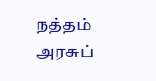நத்தம் அரசுப்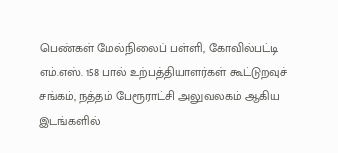பெண்கள் மேல்நிலைப் பள்ளி, கோவில்பட்டி எம்.எஸ். 158 பால் உற்பத்தியாளர்கள் கூட்டுறவுச் சங்கம், நத்தம் பேரூராட்சி அலுவலகம் ஆகிய இடங்களில்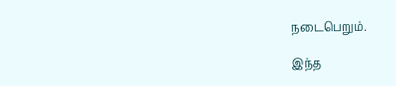நடைபெறும்.

இந்த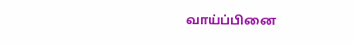வாய்ப்பினை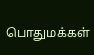பொதுமக்கள்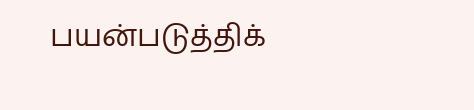பயன்படுத்திக்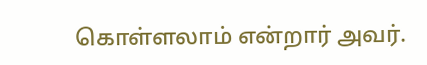கொள்ளலாம் என்றார் அவர்.